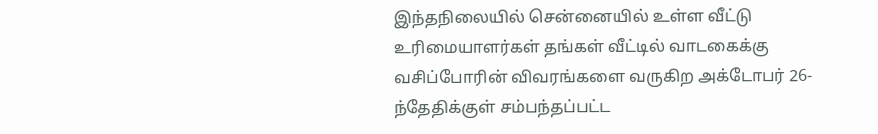இந்தநிலையில் சென்னையில் உள்ள வீட்டு உரிமையாளர்கள் தங்கள் வீட்டில் வாடகைக்கு வசிப்போரின் விவரங்களை வருகிற அக்டோபர் 26-ந்தேதிக்குள் சம்பந்தப்பட்ட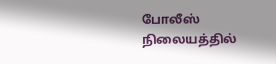போலீஸ் நிலையத்தில்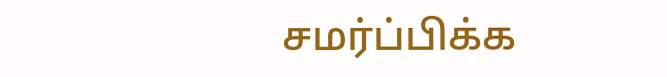சமர்ப்பிக்க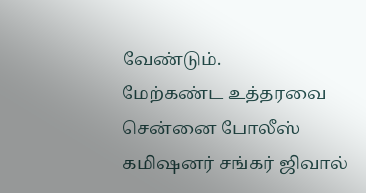வேண்டும்.
மேற்கண்ட உத்தரவை சென்னை போலீஸ் கமிஷனர் சங்கர் ஜிவால்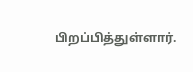பிறப்பித்துள்ளார்.